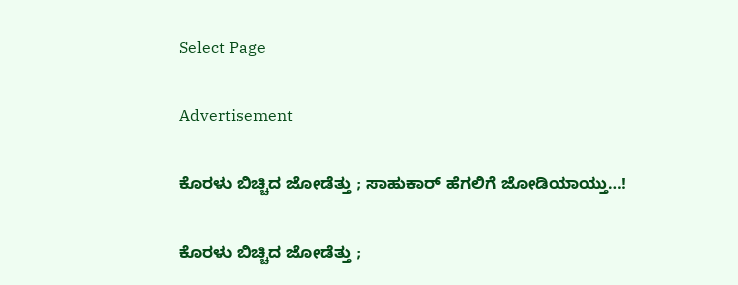Select Page

Advertisement

ಕೊರಳು ಬಿಚ್ಚಿದ ಜೋಡೆತ್ತು ; ಸಾಹುಕಾರ್ ಹೆಗಲಿಗೆ ಜೋಡಿಯಾಯ್ತು…!

ಕೊರಳು ಬಿಚ್ಚಿದ ಜೋಡೆತ್ತು ;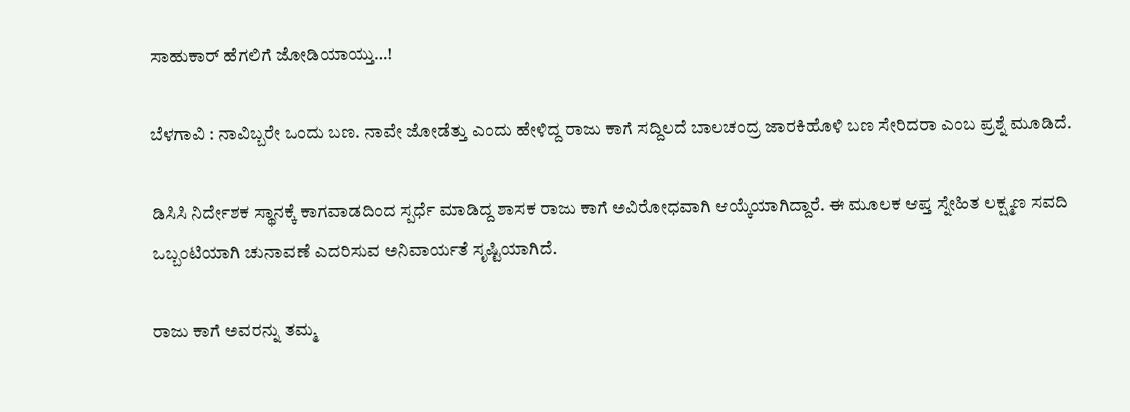ಸಾಹುಕಾರ್ ಹೆಗಲಿಗೆ ಜೋಡಿಯಾಯ್ತು…!

ಬೆಳಗಾವಿ : ನಾವಿಬ್ಬರೇ ಒಂದು ಬಣ. ನಾವೇ ಜೋಡೆತ್ತು ಎಂದು ಹೇಳಿದ್ದ ರಾಜು ಕಾಗೆ ಸದ್ದಿಲದೆ ಬಾಲಚಂದ್ರ ಜಾರಕಿಹೊಳಿ ಬಣ ಸೇರಿದರಾ ಎಂಬ ಪ್ರಶ್ನೆ ಮೂಡಿದೆ.

ಡಿಸಿಸಿ ನಿರ್ದೇಶಕ ಸ್ಥಾನಕ್ಕೆ ಕಾಗವಾಡದಿಂದ ಸ್ಪರ್ಧೆ ಮಾಡಿದ್ದ ಶಾಸಕ ರಾಜು ಕಾಗೆ ಅವಿರೋಧವಾಗಿ ಆಯ್ಕೆಯಾಗಿದ್ದಾರೆ. ಈ ಮೂಲಕ ಆಪ್ತ ಸ್ನೇಹಿತ ಲಕ್ಷ್ಮಣ ಸವದಿ ಒಬ್ಬಂಟಿಯಾಗಿ ಚುನಾವಣೆ ಎದರಿಸುವ ಅನಿವಾರ್ಯತೆ ಸೃಷ್ಟಿಯಾಗಿದೆ.

ರಾಜು ಕಾಗೆ ಅವರನ್ನು ತಮ್ಮ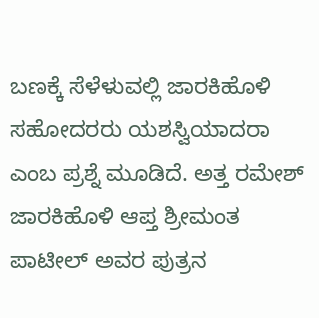ಬಣಕ್ಕೆ ಸೆಳೆಳುವಲ್ಲಿ ಜಾರಕಿಹೊಳಿ ಸಹೋದರರು ಯಶಸ್ವಿಯಾದರಾ ಎಂಬ ಪ್ರಶ್ನೆ ಮೂಡಿದೆ. ಅತ್ತ ರಮೇಶ್ ಜಾರಕಿಹೊಳಿ ಆಪ್ತ ಶ್ರೀಮಂತ ಪಾಟೀಲ್ ಅವರ ಪುತ್ರನ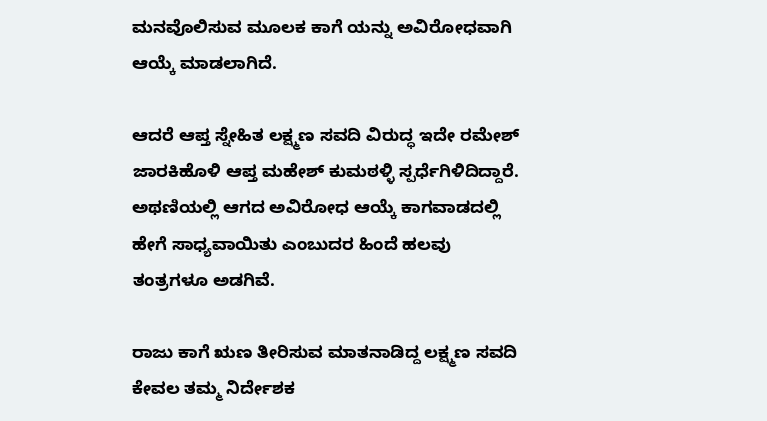ಮನವೊಲಿಸುವ ಮೂಲಕ ಕಾಗೆ ಯನ್ನು ಅವಿರೋಧವಾಗಿ ಆಯ್ಕೆ ಮಾಡಲಾಗಿದೆ.

ಆದರೆ ಆಪ್ತ ಸ್ನೇಹಿತ ಲಕ್ಷ್ಮಣ ಸವದಿ ವಿರುದ್ಧ ಇದೇ ರಮೇಶ್ ಜಾರಕಿಹೊಳಿ ಆಪ್ತ ಮಹೇಶ್ ಕುಮಠಳ್ಳಿ ಸ್ಪರ್ಧೆಗಿಳಿದಿದ್ದಾರೆ. ಅಥಣಿಯಲ್ಲಿ ಆಗದ ಅವಿರೋಧ ಆಯ್ಕೆ ಕಾಗವಾಡದಲ್ಲಿ ಹೇಗೆ ಸಾಧ್ಯವಾಯಿತು ಎಂಬುದರ ಹಿಂದೆ ಹಲವು ತಂತ್ರಗಳೂ ಅಡಗಿವೆ.

ರಾಜು ಕಾಗೆ ಋಣ ತೀರಿಸುವ ಮಾತನಾಡಿದ್ದ ಲಕ್ಷ್ಮಣ ಸವದಿ ಕೇವಲ ತಮ್ಮ ನಿರ್ದೇಶಕ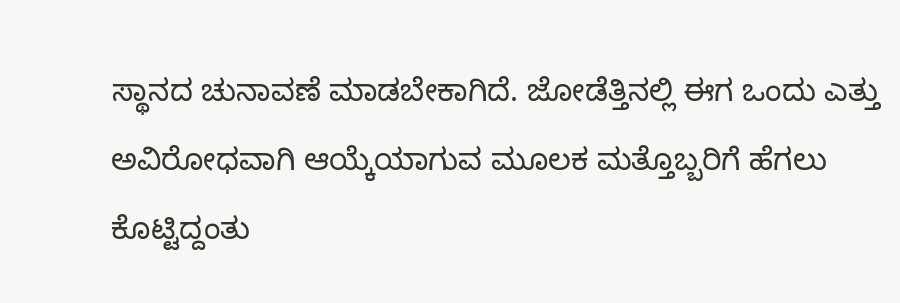ಸ್ಥಾನದ ಚುನಾವಣೆ ಮಾಡಬೇಕಾಗಿದೆ. ಜೋಡೆತ್ತಿನಲ್ಲಿ ಈಗ ಒಂದು ಎತ್ತು ಅವಿರೋಧವಾಗಿ ಆಯ್ಕೆಯಾಗುವ ಮೂಲಕ ಮತ್ತೊಬ್ಬರಿಗೆ ಹೆಗಲು ಕೊಟ್ಟಿದ್ದಂತು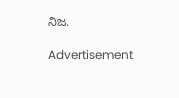ನಿಜ.

Advertisement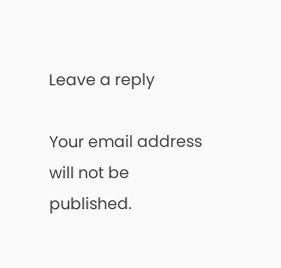Leave a reply

Your email address will not be published.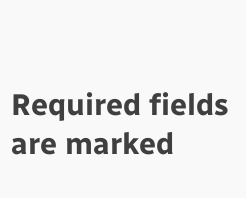Required fields are marked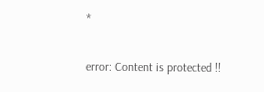*

error: Content is protected !!